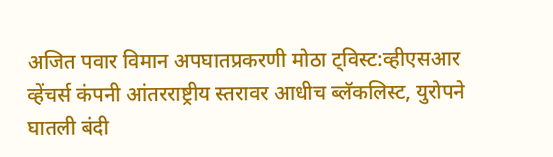अजित पवार विमान अपघातप्रकरणी मोठा ट्विस्ट:व्हीएसआर व्हेंचर्स कंपनी आंतरराष्ट्रीय स्तरावर आधीच ब्लॅकलिस्ट, युरोपने घातली बंदी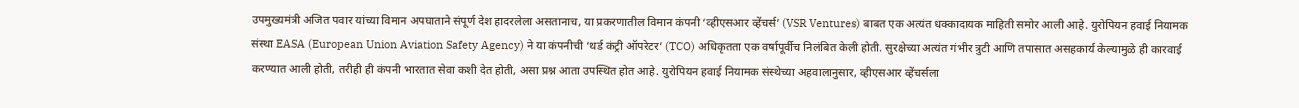उपमुख्यमंत्री अजित पवार यांच्या विमान अपघाताने संपूर्ण देश हादरलेला असतानाच, या प्रकरणातील विमान कंपनी ‘व्हीएसआर व्हेंचर्स’ (VSR Ventures) बाबत एक अत्यंत धक्कादायक माहिती समोर आली आहे. युरोपियन हवाई नियामक संस्था EASA (European Union Aviation Safety Agency) ने या कंपनीची ‘थर्ड कंट्री ऑपरेटर’ (TCO) अधिकृतता एक वर्षापूर्वीच निलंबित केली होती. सुरक्षेच्या अत्यंत गंभीर त्रुटी आणि तपासात असहकार्य केल्यामुळे ही कारवाई करण्यात आली होती, तरीही ही कंपनी भारतात सेवा कशी देत होती, असा प्रश्न आता उपस्थित होत आहे. युरोपियन हवाई नियामक संस्थेच्या अहवालानुसार, व्हीएसआर व्हेंचर्सला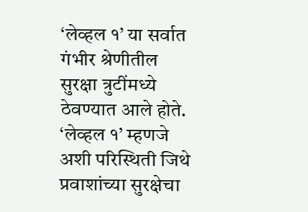‘लेव्हल १’ या सर्वात गंभीर श्रेणीतील सुरक्षा त्रुटींमध्ये ठेवण्यात आले होते. ‘लेव्हल १’ म्हणजे अशी परिस्थिती जिथे प्रवाशांच्या सुरक्षेचा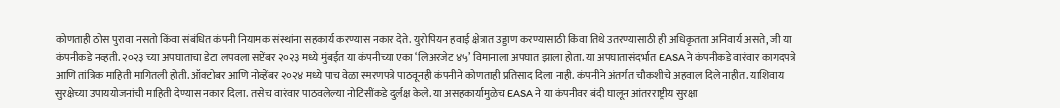कोणताही ठोस पुरावा नसतो किंवा संबंधित कंपनी नियामक संस्थांना सहकार्य करण्यास नकार देते. युरोपियन हवाई क्षेत्रात उड्डाण करण्यासाठी किंवा तिथे उतरण्यासाठी ही अधिकृतता अनिवार्य असते, जी या कंपनीकडे नव्हती. २०२३ च्या अपघाताचा डेटा लपवला सप्टेंबर २०२३ मध्ये मुंबईत या कंपनीच्या एका ‘लिअरजेट ४५’ विमानाला अपघात झाला होता. या अपघातासंदर्भात EASA ने कंपनीकडे वारंवार कागदपत्रे आणि तांत्रिक माहिती मागितली होती. ऑक्टोबर आणि नोव्हेंबर २०२४ मध्ये पाच वेळा स्मरणपत्रे पाठवूनही कंपनीने कोणताही प्रतिसाद दिला नाही. कंपनीने अंतर्गत चौकशीचे अहवाल दिले नाहीत. याशिवाय सुरक्षेच्या उपाययोजनांची माहिती देण्यास नकार दिला. तसेच वारंवार पाठवलेल्या नोटिसींकडे दुर्लक्ष केले. या असहकार्यामुळेच EASA ने या कंपनीवर बंदी घालून आंतरराष्ट्रीय सुरक्षा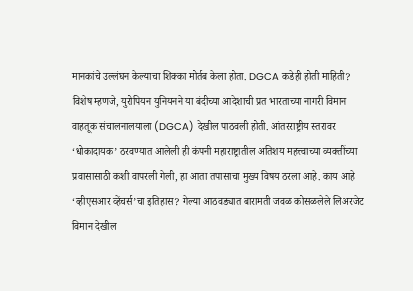मानकांचे उल्लंघन केल्याचा शिक्का मोर्तब केला होता. DGCA कडेही होती माहिती? विशेष म्हणजे, युरोपियन युनियनने या बंदीच्या आदेशाची प्रत भारताच्या नागरी विमान वाहतूक संचालनालयाला (DGCA) देखील पाठवली होती. आंतरराष्ट्रीय स्तरावर ‘धोकादायक’ ठरवण्यात आलेली ही कंपनी महाराष्ट्रातील अतिशय महत्त्वाच्या व्यक्तींच्या प्रवासासाठी कशी वापरली गेली, हा आता तपासाचा मुख्य विषय ठरला आहे. काय आहे ‘व्हीएसआर व्हेंचर्स’चा इतिहास? गेल्या आठवड्यात बारामती जवळ कोसळलेले लिअरजेट विमान देखील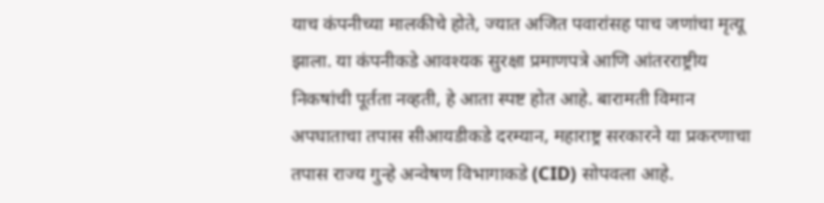याच कंपनीच्या मालकीचे होते, ज्यात अजित पवारांसह पाच जणांचा मृत्यू झाला. या कंपनीकडे आवश्यक सुरक्षा प्रमाणपत्रे आणि आंतरराष्ट्रीय निकषांची पूर्तता नव्हती, हे आता स्पष्ट होत आहे. बारामती विमान अपघाताचा तपास सीआयडीकडे दरम्यान, महाराष्ट्र सरकारने या प्रकरणाचा तपास राज्य गुन्हे अन्वेषण विभागाकडे (CID) सोपवला आहे.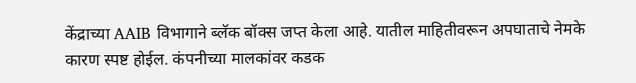केंद्राच्या AAIB विभागाने ब्लॅक बॉक्स जप्त केला आहे. यातील माहितीवरून अपघाताचे नेमके कारण स्पष्ट होईल. कंपनीच्या मालकांवर कडक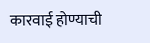कारवाई होण्याची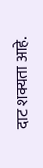दाट शक्यता आहे.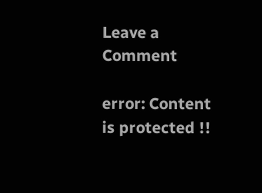Leave a Comment

error: Content is protected !!